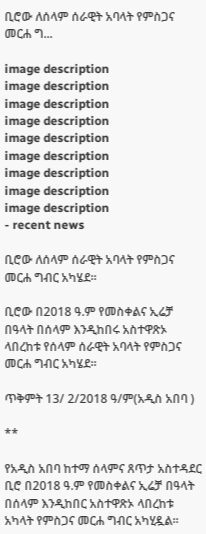ቢሮው ለሰላም ሰራዊት አባላት የምስጋና መርሐ ግ...

image description
image description
image description
image description
image description
image description
image description
image description
image description
- recent news

ቢሮው ለሰላም ሰራዊት አባላት የምስጋና መርሐ ግብር አካሄደ።

ቢሮው በ2018 ዓ.ም የመስቀልና ኢሬቻ በዓላት በሰላም እንዲከበሩ አስተዋጽኦ ላበረከቱ የሰላም ሰራዊት አባላት የምስጋና መርሐ ግብር አካሄደ።

ጥቅምት 13/ 2/2018 ዓ/ም(አዲስ አበባ )

**

የአዲስ አበባ ከተማ ሰላምና ጸጥታ አስተዳደር ቢሮ በ2018 ዓ.ም የመስቀልና ኢሬቻ በዓላት በሰላም እንዲከበር አስተዋጽኦ ላበረከቱ አካላት የምስጋና መርሐ ግብር አካሂዷል።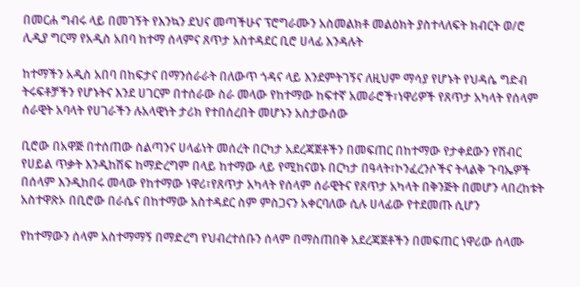በመርሐ ግብሩ ላይ በመገኝት የእንኳን ደህና መጣችሁና ፕሮግራሙን አስመልክቶ መልዕክት ያስተላለፍት ክብርት ወ/ሮ ሊዲያ ግርማ የአዲስ አበባ ከተማ ሰላምና ጸጥታ አስተዳደር ቢሮ ሀላፊ እንዳሉት

ከተማችን አዲስ አበባ በከፍታና በማንሰራራት በለውጥ ጎዳና ላይ እንደምትገኝና ለዚህም ማሳያ የሆኑት የህዳሴ ግድብ ትሩፍቶቻችን የሆኑትና እንደ ሀገርም በተሰራው ስራ መላው የከተማው ከፍተኛ አመራሮች፣ነዋሪዎች የጸጥታ አካላት የሰላም ሰራዊት አባላት የሀገራችን ሉአላዊነት ታሪክ የተበሰረበት መሆኑን አስታውሰው

ቢሮው በአዋጅ በተሰጠው ስልጣንና ሀላፊነት መሰረት በርካታ አደረጃጀቶችን በመፍጠር በከተማው የታቀደውን የሽብር የሀይል ጥቃት እንዲከሽፍ ከማድረግም በላይ ከተማው ላይ የሚከናወኑ በርካታ በዓላት፣ኮንፈረንሶችና ትላልቅ ጉባኤዎች በሰላም እንዲከበሩ መላው የከተማው ነዋሪ፣የጸጥታ አካላት የሰላም ሰራዊትና የጸጥታ አካላት በቅንጅት በመሆን ላበረከቱት አስተዋጽኦ በቢሮው በራሴና በከተማው አስተዳደር ስም ምስጋናን አቀርባለው ሲሉ ሀላፊው የተደመጡ ሲሆን

የከተማውን ሰላም አስተማማኝ በማድረግ የህብረተሰቡን ሰላም በማስጠበቅ አደረጃጀቶችን በመፍጠር ነዋሪው ሰላሙ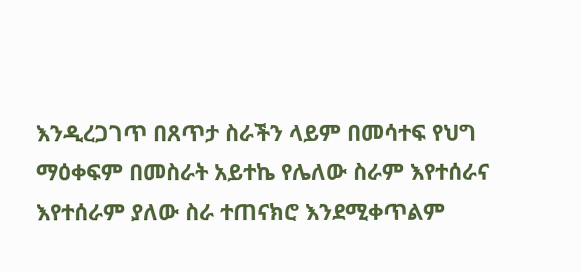እንዲረጋገጥ በጸጥታ ስራችን ላይም በመሳተፍ የህግ ማዕቀፍም በመስራት አይተኬ የሌለው ስራም እየተሰራና እየተሰራም ያለው ስራ ተጠናክሮ እንደሚቀጥልም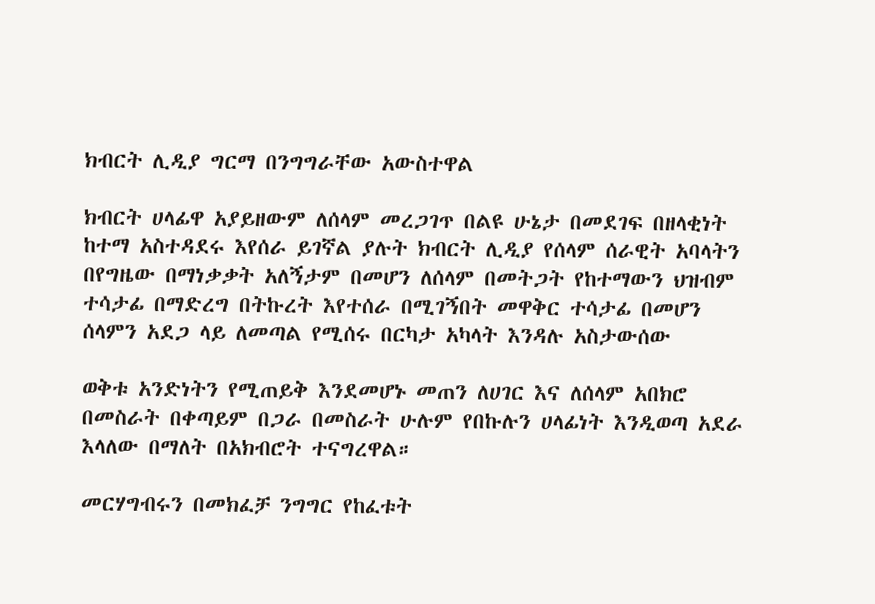ክብርት ሊዲያ ግርማ በንግግራቸው አውስተዋል

ክብርት ሀላፊዋ አያይዘውም ለሰላም መረጋገጥ በልዩ ሁኔታ በመደገፍ በዘላቂነት ከተማ አስተዳደሩ እየሰራ ይገኛል ያሉት ክብርት ሊዲያ የሰላም ሰራዊት አባላትን በየግዜው በማነቃቃት አለኝታም በመሆን ለሰላም በመትጋት የከተማውን ህዝብም ተሳታፊ በማድረግ በትኩረት እየተሰራ በሚገኝበት መዋቅር ተሳታፊ በመሆን ሰላምን አደጋ ላይ ለመጣል የሚሰሩ በርካታ አካላት እንዳሉ አስታውሰው

ወቅቱ አንድነትን የሚጠይቅ እንደመሆኑ መጠን ለሀገር እና ለሰላም አበክሮ በመስራት በቀጣይም በጋራ በመስራት ሁሉም የበኩሉን ሀላፊነት እንዲወጣ አደራ እላለው በማለት በአክብሮት ተናግረዋል።

መርሃግብሩን በመክፈቻ ንግግር የከፈቱት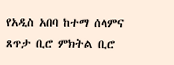የአዲስ አበባ ከተማ ሰላምና ጸጥታ ቢሮ ምክትል ቢሮ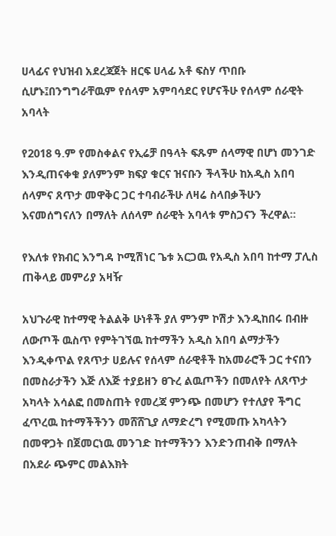ሀላፊና የህዝብ አደረጃጀት ዘርፍ ሀላፊ አቶ ፍስሃ ጥበቡ ሲሆኑ፤በንግግራቸዉም የሰላም አምባሳደር የሆናችሁ የሰላም ሰራዊት አባላት

የ2018 ዓ.ም የመስቀልና የኢሬቻ በዓላት ፍጹም ሰላማዊ በሆነ መንገድ እንዲጠናቀቁ ያለምንም ክፍያ ቁርና ዝናቡን ችላችሁ ከአዲስ አበባ ሰላምና ጸጥታ መዋቅር ጋር ተባብራችሁ ለዛሬ ስላበቃችሁን እናመሰግናለን በማለት ለሰላም ሰራዊት አባላቱ ምስጋናን ችረዋል።

የእለቱ የክብር እንግዳ ኮሚሽነር ጌቱ አርጋዉ የአዲስ አበባ ከተማ ፓሊስ ጠቅላይ መምሪያ አዛዥ

አህጉራዊ ከተማዊ ትልልቅ ሁነቶች ያለ ምንም ኮሽታ እንዲከበሩ በብዙ ለውጦች ዉስጥ የምትገኘዉ ከተማችን አዲስ አበባ ልማታችን እንዲቀጥል የጸጥታ ሀይሉና የሰላም ሰራዊቶች ከአመራሮች ጋር ተናበን በመስራታችን እጅ ለእጅ ተያይዘን ፀጉረ ልዉጦችን በመለየት ለጸጥታ አካላት አሳልፎ በመስጠት የመረጃ ምንጭ በመሆን የተለያየ ችግር ፈጥረዉ ከተማችችንን መሸሸጊያ ለማድረግ የሚመጡ አካላትን በመዋጋት በጀመርነዉ መንገድ ከተማችንን እንድንጠብቅ በማለት በአደራ ጭምር መልእክት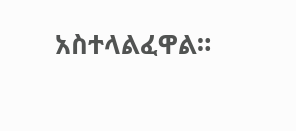አስተላልፈዋል።